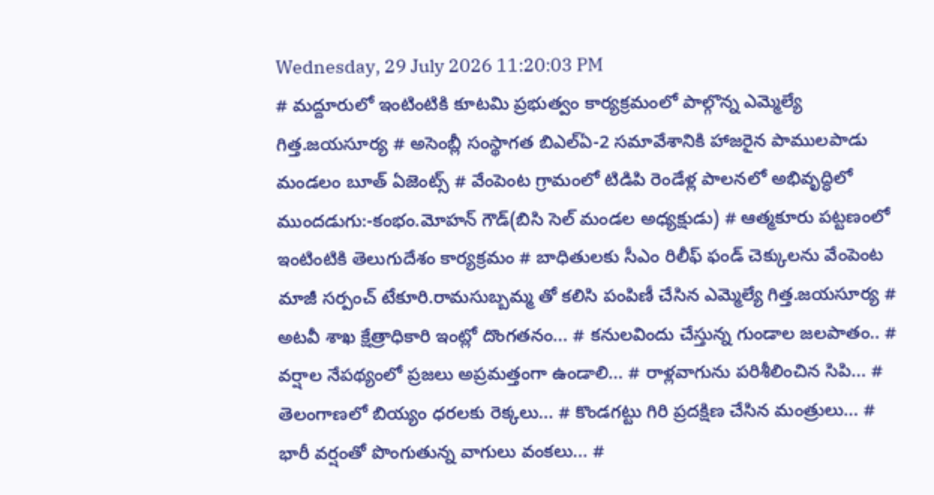Wednesday, 29 July 2026 11:20:03 PM
# మద్దూరులో ఇంటింటికి కూటమి ప్రభుత్వం కార్యక్రమంలో పాల్గొన్న ఎమ్మెల్యే గిత్త.జయసూర్య # అసెంబ్లీ సంస్థాగత బిఎల్ఏ-2 సమావేశానికి హాజరైన పాములపాడు మండలం బూత్ ఏజెంట్స్ # వేంపెంట గ్రామంలో టిడిపి రెండేళ్ల పాలనలో అభివృద్ధిలో ముందడుగు:-కంభం.మోహన్ గౌడ్(బిసి సెల్ మండల అధ్యక్షుడు) # ఆత్మకూరు పట్టణంలో ఇంటింటికి తెలుగుదేశం కార్యక్రమం # బాధితులకు సీఎం రిలీఫ్ ఫండ్ చెక్కులను వేంపెంట మాజీ సర్పంచ్ టేకూరి.రామసుబ్బమ్మ తో కలిసి పంపిణీ చేసిన ఎమ్మెల్యే గిత్త.జయసూర్య # అటవీ శాఖ క్షేత్రాధికారి ఇంట్లో దొంగతనం... # కనులవిందు చేస్తున్న గుండాల జలపాతం.. # వర్షాల నేపథ్యంలో ప్రజలు అప్రమత్తంగా ఉండాలి... # రాళ్లవాగును పరిశీలించిన సిపి... # తెలంగాణలో బియ్యం ధరలకు రెక్కలు... # కొండగట్టు గిరి ప్రదక్షిణ చేసిన మంత్రులు... # భారీ వర్షంతో పొంగుతున్న వాగులు వంకలు... #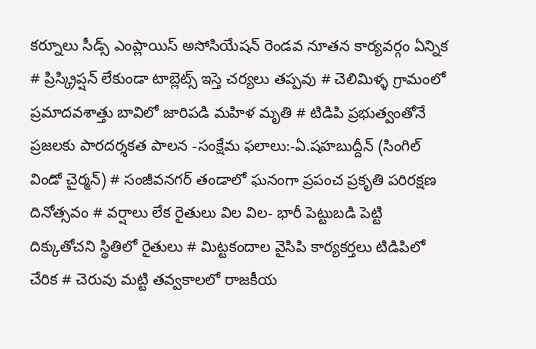కర్నూలు సీడ్స్ ఎంప్లాయిస్ అసోసియేషన్ రెండవ నూతన కార్యవర్గం ఏన్నిక # ప్రిస్క్రిప్షన్ లేకుండా టాబ్లెట్స్ ఇస్తె చర్యలు తప్పవు # చెలిమిళ్ళ గ్రామంలో ప్రమాదవశాత్తు బావిలో జారిపడి మహిళ మృతి # టిడిపి ప్రభుత్వంతోనే ప్రజలకు పారదర్శకత పాలన -సంక్షేమ ఫలాలు:-ఏ.షహబుద్దీన్ (సింగిల్ విండో చైర్మన్) # సంజీవనగర్ తండాలో ఘనంగా ప్రపంచ ప్రకృతి పరిరక్షణ దినోత్సవం # వర్షాలు లేక రైతులు విల విల- భారీ పెట్టుబడి పెట్టి దిక్కుతోచని స్థితిలో రైతులు # మిట్టకందాల వైసిపి కార్యకర్తలు టిడిపిలో చేరిక # చెరువు మట్టి తవ్వకాలలో రాజకీయ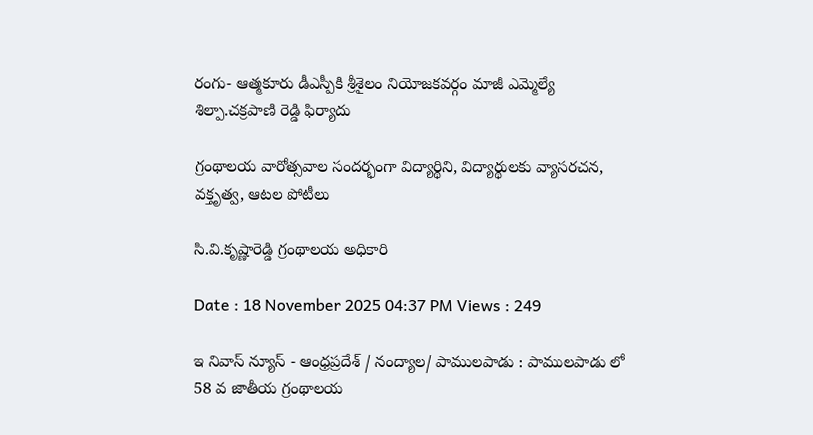రంగు- ఆత్మకూరు డీఎస్పీకి శ్రీశైలం నియోజకవర్గం మాజీ ఎమ్మెల్యే శిల్పా.చక్రపాణి రెడ్డి ఫిర్యాదు

గ్రంథాలయ వారోత్సవాల సందర్భంగా విద్యార్థిని, విద్యార్థులకు వ్యాసరచన, వక్తృత్వ, ఆటల పోటీలు

సి.వి.కృష్ణారెడ్డి గ్రంథాలయ అధికారి

Date : 18 November 2025 04:37 PM Views : 249

ఇ నివాస్ న్యూస్ - ఆంధ్రప్రదేశ్ / నంద్యాల/ పాములపాడు : పాములపాడు లో 58 వ జాతీయ గ్రంథాలయ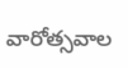వారోత్సవాల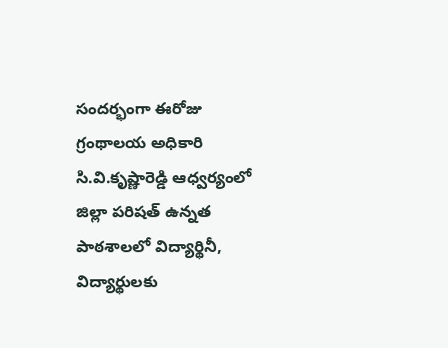సందర్భంగా ఈరోజు గ్రంథాలయ అధికారి సి.వి.కృష్ణారెడ్డి ఆధ్వర్యంలో జిల్లా పరిషత్ ఉన్నత పాఠశాలలో విద్యార్థినీ, విద్యార్థులకు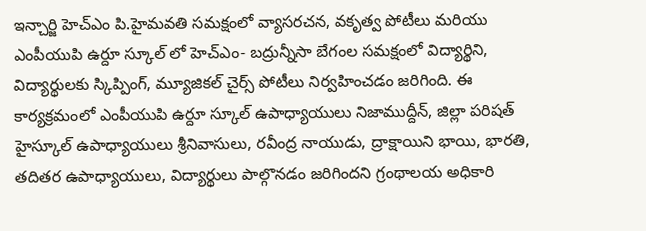ఇన్చార్జి హెచ్ఎం పి.హైమవతి సమక్షంలో వ్యాసరచన, వకృత్వ పోటీలు మరియు ఎంపీయుపి ఉర్దూ స్కూల్ లో హెచ్ఎం- బద్రున్నీసా బేగంల సమక్షంలో విద్యార్థిని, విద్యార్థులకు స్కిప్పింగ్, మ్యూజికల్ చైర్స్ పోటీలు నిర్వహించడం జరిగింది. ఈ కార్యక్రమంలో ఎంపీయుపి ఉర్దూ స్కూల్ ఉపాధ్యాయులు నిజాముద్దీన్, జిల్లా పరిషత్ హైస్కూల్ ఉపాధ్యాయులు శ్రీనివాసులు, రవీంద్ర నాయుడు, ద్రాక్షాయిని భాయి, భారతి, తదితర ఉపాధ్యాయులు, విద్యార్థులు పాల్గొనడం జరిగిందని గ్రంథాలయ అధికారి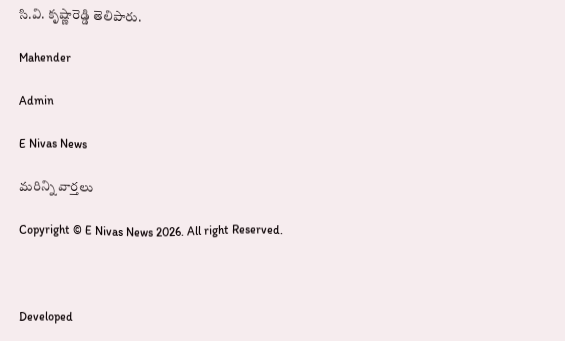సి.వి. కృష్ణారెడ్డి తెలిపారు.

Mahender

Admin

E Nivas News

మరిన్ని వార్తలు

Copyright © E Nivas News 2026. All right Reserved.



Developed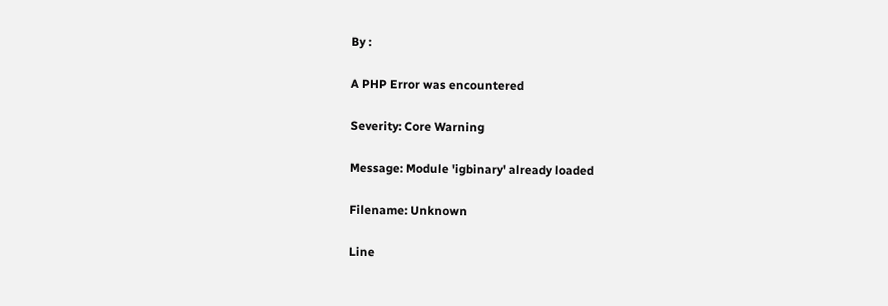By :

A PHP Error was encountered

Severity: Core Warning

Message: Module 'igbinary' already loaded

Filename: Unknown

Line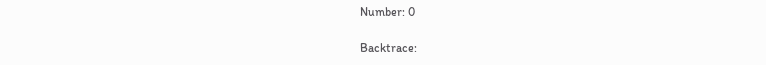Number: 0

Backtrace: